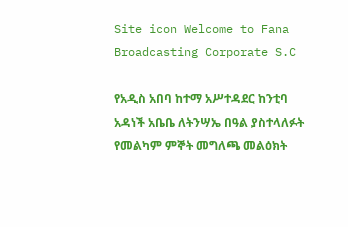Site icon Welcome to Fana Broadcasting Corporate S.C

የአዲስ አበባ ከተማ አሥተዳደር ከንቲባ አዳነች አቤቤ ለትንሣኤ በዓል ያስተላለፉት የመልካም ምኞት መግለጫ መልዕክት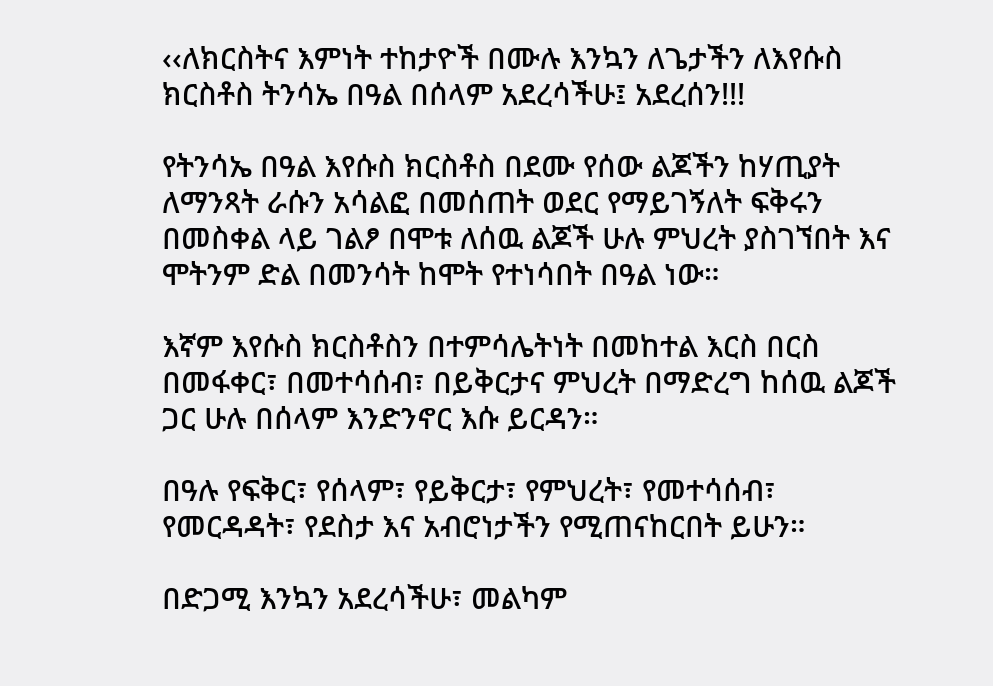‹‹ለክርስትና እምነት ተከታዮች በሙሉ እንኳን ለጌታችን ለእየሱስ ክርስቶስ ትንሳኤ በዓል በሰላም አደረሳችሁ፤ አደረሰን!!!

የትንሳኤ በዓል እየሱስ ክርስቶስ በደሙ የሰው ልጆችን ከሃጢያት ለማንጻት ራሱን አሳልፎ በመሰጠት ወደር የማይገኝለት ፍቅሩን በመስቀል ላይ ገልፆ በሞቱ ለሰዉ ልጆች ሁሉ ምህረት ያስገኘበት እና ሞትንም ድል በመንሳት ከሞት የተነሳበት በዓል ነው።

እኛም እየሱስ ክርስቶስን በተምሳሌትነት በመከተል እርስ በርስ በመፋቀር፣ በመተሳሰብ፣ በይቅርታና ምህረት በማድረግ ከሰዉ ልጆች ጋር ሁሉ በሰላም እንድንኖር እሱ ይርዳን።

በዓሉ የፍቅር፣ የሰላም፣ የይቅርታ፣ የምህረት፣ የመተሳሰብ፣ የመርዳዳት፣ የደስታ እና አብሮነታችን የሚጠናከርበት ይሁን።

በድጋሚ እንኳን አደረሳችሁ፣ መልካም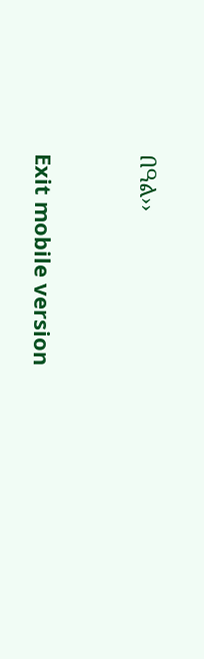በዓል››



Exit mobile version